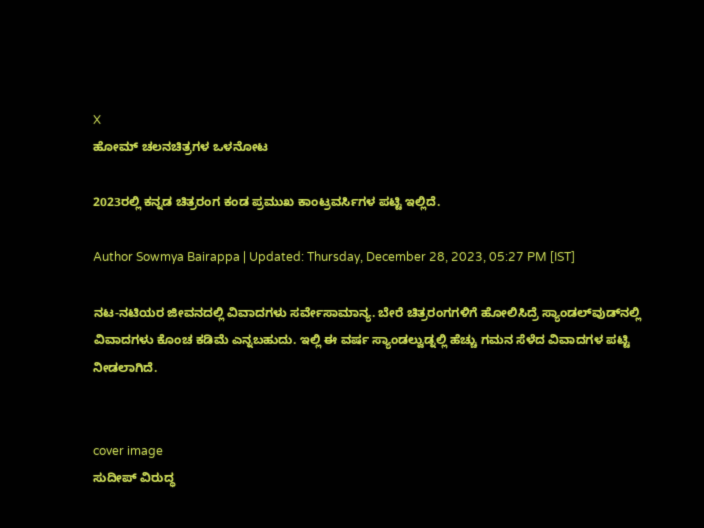X
ಹೋಮ್ ಚಲನಚಿತ್ರಗಳ ಒಳನೋಟ

2023ರಲ್ಲಿ ಕನ್ನಡ ಚಿತ್ರರಂಗ ಕಂಡ ಪ್ರಮುಖ ಕಾಂಟ್ರವರ್ಸಿಗಳ ಪಟ್ಟಿ ಇಲ್ಲಿದೆ.

Author Sowmya Bairappa | Updated: Thursday, December 28, 2023, 05:27 PM [IST]

ನಟ-ನಟಿಯರ ಜೀವನದಲ್ಲಿ ವಿವಾದಗಳು ಸರ್ವೇಸಾಮಾನ್ಯ. ಬೇರೆ ಚಿತ್ರರಂಗಗಳಿಗೆ ಹೋಲಿಸಿದ್ರೆ ಸ್ಯಾಂಡಲ್‌ವುಡ್‌ನಲ್ಲಿ ವಿವಾದಗಳು ಕೊಂಚ ಕಡಿಮೆ ಎನ್ನಬಹುದು. ಇಲ್ಲಿ ಈ ವರ್ಷ ಸ್ಯಾಂಡಲ್ವುಡ್ನಲ್ಲಿ ಹೆಚ್ಚು ಗಮನ ಸೆಳೆದ ವಿವಾದಗಳ ಪಟ್ಟಿ ನೀಡಲಾಗಿದೆ.


cover image
ಸುದೀಪ್ ವಿರುದ್ಧ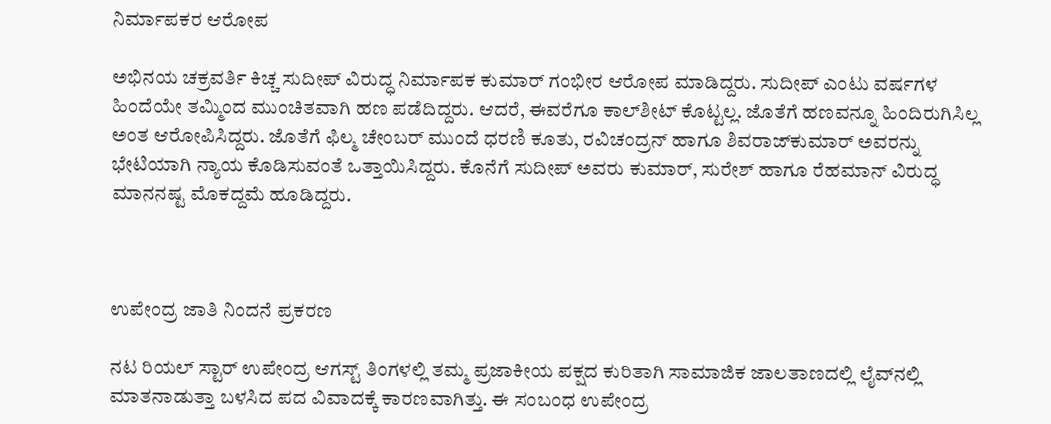ನಿರ್ಮಾಪಕರ ಆರೋಪ

ಅಭಿನಯ ಚಕ್ರವರ್ತಿ ಕಿಚ್ಚ ಸುದೀಪ್ ವಿರುದ್ಧ ನಿರ್ಮಾಪಕ ಕುಮಾರ್ ಗಂಭೀರ ಆರೋಪ ಮಾಡಿದ್ದರು. ಸುದೀಪ್ ಎಂಟು ವರ್ಷಗಳ ಹಿಂದೆಯೇ ತಮ್ಮಿಂದ ಮುಂಚಿತವಾಗಿ ಹಣ ಪಡೆದಿದ್ದರು. ಆದರೆ, ಈವರೆಗೂ ಕಾಲ್‌ಶೀಟ್ ಕೊಟ್ಟಲ್ಲ. ಜೊತೆಗೆ ಹಣವನ್ನೂ ಹಿಂದಿರುಗಿಸಿಲ್ಲ ಅಂತ ಆರೋಪಿಸಿದ್ದರು. ಜೊತೆಗೆ ಫಿಲ್ಮ ಚೇಂಬರ್ ಮುಂದೆ ಧರಣಿ ಕೂತು, ರವಿಚಂದ್ರನ್ ಹಾಗೂ ಶಿವರಾಜ್‌ಕುಮಾರ್ ಅವರನ್ನು ಭೇಟಿಯಾಗಿ ನ್ಯಾಯ ಕೊಡಿಸುವಂತೆ ಒತ್ತಾಯಿಸಿದ್ದರು. ಕೊನೆಗೆ ಸುದೀಪ್ ಅವರು ಕುಮಾರ್, ಸುರೇಶ್ ಹಾಗೂ ರೆಹಮಾನ್ ವಿರುದ್ಧ ಮಾನನಷ್ಟ ಮೊಕದ್ದಮೆ ಹೂಡಿದ್ದರು.



ಉಪೇಂದ್ರ ಜಾತಿ ನಿಂದನೆ ಪ್ರಕರಣ

ನಟ ರಿಯಲ್ ಸ್ಟಾರ್ ಉಪೇಂದ್ರ ಆಗಸ್ಟ್ ತಿಂಗಳಲ್ಲಿ ತಮ್ಮ ಪ್ರಜಾಕೀಯ ಪಕ್ಷದ ಕುರಿತಾಗಿ ಸಾಮಾಜಿಕ ಜಾಲತಾಣದಲ್ಲಿ ಲೈವ್‌ನಲ್ಲಿ ಮಾತನಾಡುತ್ತಾ ಬಳಸಿದ ಪದ ವಿವಾದಕ್ಕೆ ಕಾರಣವಾಗಿತ್ತು. ಈ ಸಂಬಂಧ ಉಪೇಂದ್ರ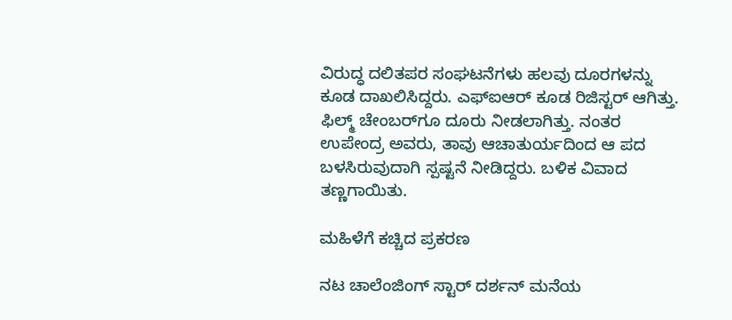ವಿರುದ್ಧ ದಲಿತಪರ ಸಂಘಟನೆಗಳು ಹಲವು ದೂರಗಳನ್ನು ಕೂಡ ದಾಖಲಿಸಿದ್ದರು. ಎಫ್‌ಐಆರ್ ಕೂಡ ರಿಜಿಸ್ಟರ್ ಆಗಿತ್ತು. ಫಿಲ್ಮ್ ಚೇಂಬರ್‌ಗೂ ದೂರು ನೀಡಲಾಗಿತ್ತು. ನಂತರ ಉಪೇಂದ್ರ ಅವರು, ತಾವು ಆಚಾತುರ್ಯದಿಂದ ಆ ಪದ ಬಳಸಿರುವುದಾಗಿ ಸ್ಪಷ್ಟನೆ ನೀಡಿದ್ದರು. ಬಳಿಕ ವಿವಾದ ತಣ್ಣಗಾಯಿತು.

ಮಹಿಳೆಗೆ ಕಚ್ಚಿದ ಪ್ರಕರಣ

ನಟ ಚಾಲೆಂಜಿಂಗ್ ಸ್ಟಾರ್ ದರ್ಶನ್ ಮನೆಯ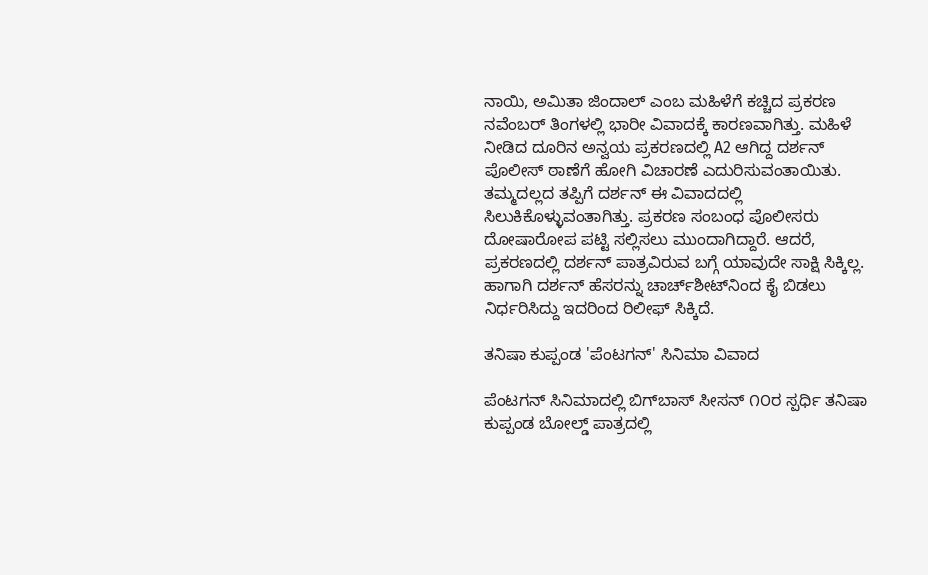ನಾಯಿ, ಅಮಿತಾ ಜಿಂದಾಲ್ ಎಂಬ ಮಹಿಳೆಗೆ ಕಚ್ಚಿದ ಪ್ರಕರಣ ನವೆಂಬರ್ ತಿಂಗಳಲ್ಲಿ ಭಾರೀ ವಿವಾದಕ್ಕೆ ಕಾರಣವಾಗಿತ್ತು. ಮಹಿಳೆ ನೀಡಿದ ದೂರಿನ ಅನ್ವಯ ಪ್ರಕರಣದಲ್ಲಿ A2 ಆಗಿದ್ದ ದರ್ಶನ್ ಪೊಲೀಸ್ ಠಾಣೆಗೆ ಹೋಗಿ ವಿಚಾರಣೆ ಎದುರಿಸುವಂತಾಯಿತು. ತಮ್ಮದಲ್ಲದ ತಪ್ಪಿಗೆ ದರ್ಶನ್ ಈ ವಿವಾದದಲ್ಲಿ ಸಿಲುಕಿಕೊಳ್ಳುವಂತಾಗಿತ್ತು. ಪ್ರಕರಣ ಸಂಬಂಧ ಪೊಲೀಸರು ದೋಷಾರೋಪ ಪಟ್ಟಿ ಸಲ್ಲಿಸಲು ಮುಂದಾಗಿದ್ದಾರೆ. ಆದರೆ, ಪ್ರಕರಣದಲ್ಲಿ ದರ್ಶನ್ ಪಾತ್ರವಿರುವ ಬಗ್ಗೆ ಯಾವುದೇ ಸಾಕ್ಷಿ ಸಿಕ್ಕಿಲ್ಲ. ಹಾಗಾಗಿ ದರ್ಶನ್ ಹೆಸರನ್ನು ಚಾರ್ಚ್‌ಶೀಟ್‌ನಿಂದ ಕೈ ಬಿಡಲು ನಿರ್ಧರಿಸಿದ್ದು ಇದರಿಂದ ರಿಲೀಫ್ ಸಿಕ್ಕಿದೆ.

ತನಿ‍ಷಾ ಕುಪ್ಪಂಡ 'ಪೆಂಟಗನ್' ಸಿನಿಮಾ ವಿವಾದ

ಪೆಂಟಗನ್ ಸಿನಿಮಾದಲ್ಲಿ ಬಿಗ್‌ಬಾಸ್‌ ಸೀಸನ್ ೧೦ರ ಸ್ಪರ್ಧಿ ತನಿ‍ಷಾ ಕುಪ್ಪಂಡ ಬೋಲ್ಡ್ ಪಾತ್ರದಲ್ಲಿ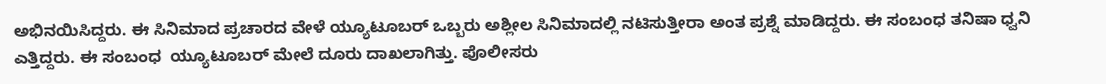ಅಭಿನಯಿಸಿದ್ದರು. ಈ ಸಿನಿಮಾದ ಪ್ರಚಾರದ ವೇಳೆ ಯ್ಯೂಟೂಬರ್ ಒಬ್ಬರು ಅಶ್ಲೀಲ ಸಿನಿಮಾದಲ್ಲಿ ನಟಿಸುತ್ತೀರಾ ಅಂತ ಪ್ರಶ್ನೆ ಮಾಡಿದ್ದರು. ಈ ಸಂಬಂಧ ತನಿಷಾ ಧ್ವನಿ ಎತ್ತಿದ್ದರು. ಈ ಸಂಬಂಧ  ಯ್ಯೂಟೂಬರ್ ಮೇಲೆ ದೂರು ದಾಖಲಾಗಿತ್ತು. ಪೊಲೀಸರು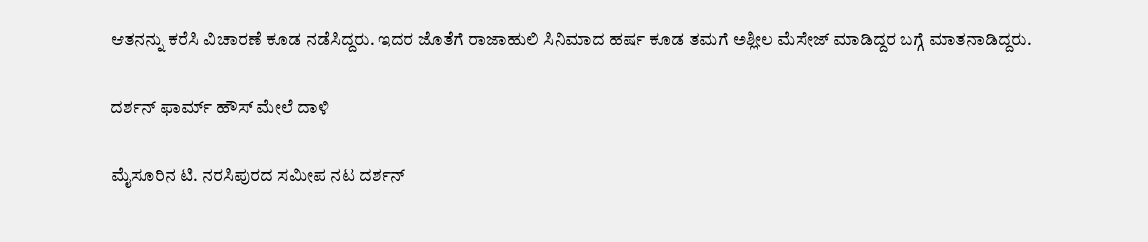ಆತನನ್ನು ಕರೆಸಿ ವಿಚಾರಣೆ ಕೂಡ ನಡೆಸಿದ್ದರು. ಇದರ ಜೊತೆಗೆ ರಾಜಾಹುಲಿ ಸಿನಿಮಾದ ಹರ್ಷ ಕೂಡ ತಮಗೆ ಅಶ್ಲೀಲ ಮೆಸೇಜ್ ಮಾಡಿದ್ದರ ಬಗ್ಗೆ ಮಾತನಾಡಿದ್ದರು.

ದರ್ಶನ್ ಫಾರ್ಮ್ ಹೌಸ್ ಮೇಲೆ ದಾಳಿ

ಮೈಸೂರಿನ ಟಿ. ನರಸಿಪುರದ ಸಮೀಪ ನಟ ದರ್ಶನ್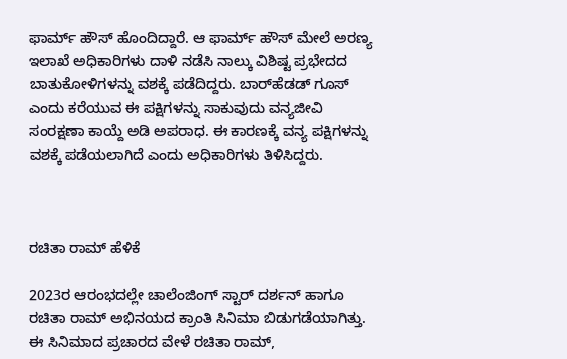ಫಾರ್ಮ್ ಹೌಸ್ ಹೊಂದಿದ್ದಾರೆ. ಆ ಫಾರ್ಮ್‌ ಹೌಸ್‌ ಮೇಲೆ ಅರಣ್ಯ ಇಲಾಖೆ ಅಧಿಕಾರಿಗಳು ದಾಳಿ ನಡೆಸಿ ನಾಲ್ಕು ವಿಶಿಷ್ಟ ಪ್ರಭೇದದ ಬಾತುಕೋಳಿಗಳನ್ನು ವಶಕ್ಕೆ ಪಡೆದಿದ್ದರು. ಬಾರ್‌ಹೆಡಡ್ ಗೂಸ್ ಎಂದು ಕರೆಯುವ ಈ ಪಕ್ಷಿಗಳನ್ನು ಸಾಕುವುದು ವನ್ಯಜೀವಿ ಸಂರಕ್ಷಣಾ ಕಾಯ್ದೆ ಅಡಿ ಅಪರಾಧ. ಈ ಕಾರಣಕ್ಕೆ ವನ್ಯ ಪಕ್ಷಿಗಳನ್ನು ವಶಕ್ಕೆ ಪಡೆಯಲಾಗಿದೆ ಎಂದು ಅಧಿಕಾರಿಗಳು ತಿಳಿಸಿದ್ದರು.



ರಚಿತಾ ರಾಮ್ ಹೆಳಿಕೆ

2023ರ ಆರಂಭದಲ್ಲೇ ಚಾಲೆಂಜಿಂಗ್ ಸ್ಟಾರ್ ದರ್ಶನ್ ಹಾಗೂ ರಚಿತಾ ರಾಮ್ ಅಭಿನಯದ ಕ್ರಾಂತಿ ಸಿನಿಮಾ ಬಿಡುಗಡೆಯಾಗಿತ್ತು. ಈ ಸಿನಿಮಾದ ಪ್ರಚಾರದ ವೇಳೆ ರಚಿತಾ ರಾಮ್,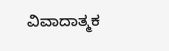ವಿವಾದಾತ್ಮಕ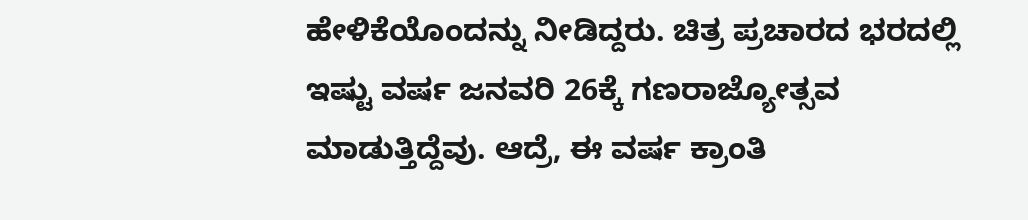ಹೇಳಿಕೆಯೊಂದನ್ನು ನೀಡಿದ್ದರು. ಚಿತ್ರ ಪ್ರಚಾರದ ಭರದಲ್ಲಿ ಇಷ್ಟು ವರ್ಷ ಜನವರಿ 26ಕ್ಕೆ ಗಣರಾಜ್ಯೋತ್ಸವ ಮಾಡುತ್ತಿದ್ದೆವು. ಆದ್ರೆ, ಈ ವರ್ಷ ಕ್ರಾಂತಿ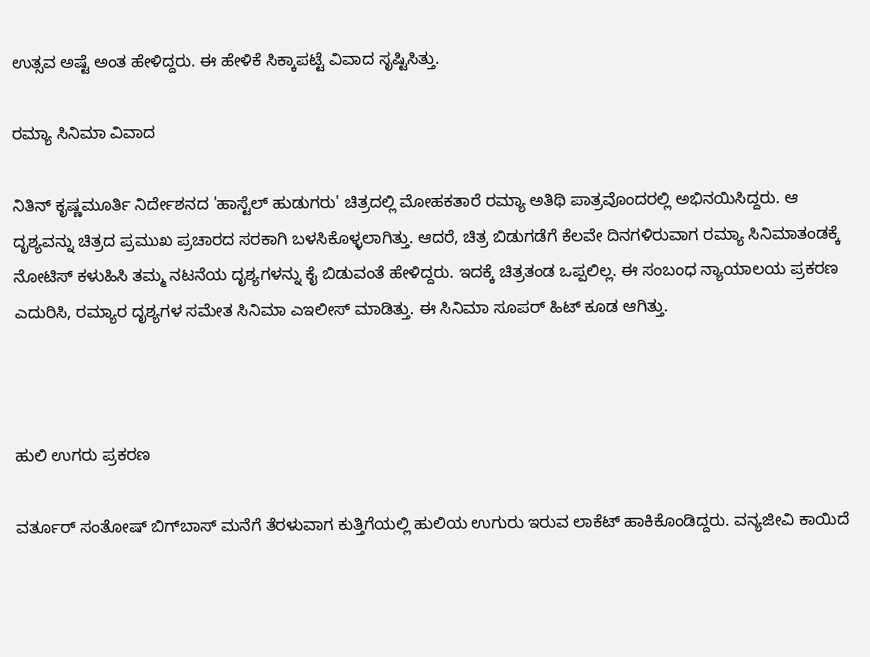ಉತ್ಸವ ಅಷ್ಟೆ ಅಂತ ಹೇಳಿದ್ದರು. ಈ ಹೇಳಿಕೆ ಸಿಕ್ಕಾಪಟ್ಟೆ ವಿವಾದ ಸೃಷ್ಟಿಸಿತ್ತು.

ರಮ್ಯಾ ಸಿನಿಮಾ ವಿವಾದ

ನಿತಿನ್ ಕೃಷ್ಣಮೂರ್ತಿ ನಿರ್ದೇಶನದ 'ಹಾಸ್ಟೆಲ್ ಹುಡುಗರು' ಚಿತ್ರದಲ್ಲಿ ಮೋಹಕತಾರೆ ರಮ್ಯಾ ಅತಿಥಿ ಪಾತ್ರವೊಂದರಲ್ಲಿ ಅಭಿನಯಿಸಿದ್ದರು. ಆ ದೃಶ್ಯವನ್ನು ಚಿತ್ರದ ಪ್ರಮುಖ ಪ್ರಚಾರದ ಸರಕಾಗಿ ಬಳಸಿಕೊಳ್ಳಲಾಗಿತ್ತು. ಆದರೆ, ಚಿತ್ರ ಬಿಡುಗಡೆಗೆ ಕೆಲವೇ ದಿನಗಳಿರುವಾಗ ರಮ್ಯಾ ಸಿನಿಮಾತಂಡಕ್ಕೆ ನೋಟಿಸ್ ಕಳುಹಿಸಿ ತಮ್ಮ ನಟನೆಯ ದೃಶ್ಯಗಳನ್ನು ಕೈ ಬಿಡುವಂತೆ ಹೇಳಿದ್ದರು. ಇದಕ್ಕೆ ಚಿತ್ರತಂಡ ಒಪ್ಪಲಿಲ್ಲ. ಈ ಸಂಬಂಧ ನ್ಯಾಯಾಲಯ ಪ್ರಕರಣ ಎದುರಿಸಿ, ರಮ್ಯಾರ ದೃಶ್ಯಗಳ ಸಮೇತ ಸಿನಿಮಾ ಎಇಲೀಸ್ ಮಾಡಿತ್ತು. ಈ ಸಿನಿಮಾ ಸೂಪರ್ ಹಿಟ್ ಕೂಡ ಆಗಿತ್ತು.



ಹುಲಿ ಉಗರು ಪ್ರಕರಣ

ವರ್ತೂರ್ ಸಂತೋಷ್ ಬಿಗ್‌ಬಾಸ್ ಮನೆಗೆ ತೆರಳುವಾಗ ಕುತ್ತಿಗೆಯಲ್ಲಿ ಹುಲಿಯ ಉಗುರು ಇರುವ ಲಾಕೆಟ್ ಹಾಕಿಕೊಂಡಿದ್ದರು. ವನ್ಯಜೀವಿ ಕಾಯಿದೆ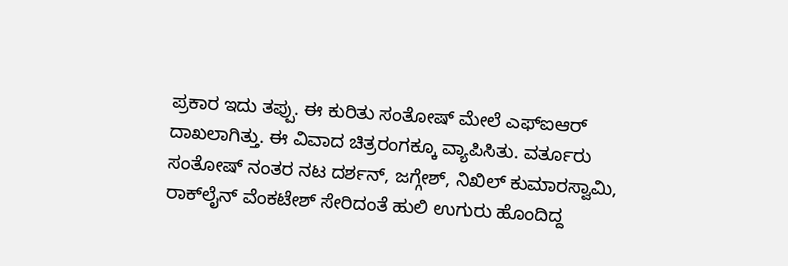ಪ್ರಕಾರ ಇದು ತಪ್ಪು. ಈ ಕುರಿತು ಸಂತೋಷ್ ಮೇಲೆ ಎಫ್‌ಐಆರ್ ದಾಖಲಾಗಿತ್ತು. ಈ ವಿವಾದ ಚಿತ್ರರಂಗಕ್ಕೂ ವ್ಯಾಪಿಸಿತು. ವರ್ತೂರು ಸಂತೋಷ್ ನಂತರ ನಟ ದರ್ಶನ್, ಜಗ್ಗೇಶ್, ನಿಖಿಲ್ ಕುಮಾರಸ್ವಾಮಿ, ರಾಕ್‌ಲೈನ್ ವೆಂಕಟೇಶ್ ಸೇರಿದಂತೆ ಹುಲಿ ಉಗುರು ಹೊಂದಿದ್ದ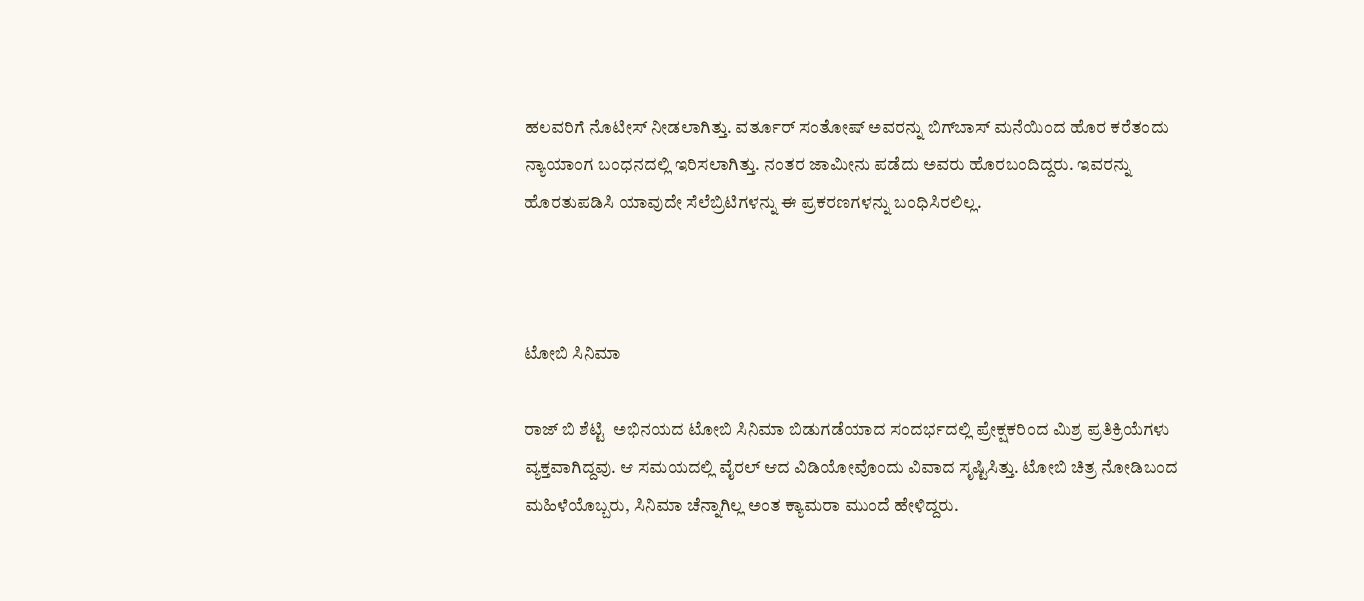ಹಲವರಿಗೆ ನೊಟೀಸ್ ನೀಡಲಾಗಿತ್ತು. ವರ್ತೂರ್ ಸಂತೋಷ್ ಅವರನ್ನು ಬಿಗ್‌ಬಾಸ್ ಮನೆಯಿಂದ ಹೊರ ಕರೆತಂದು ನ್ಯಾಯಾಂಗ ಬಂಧನದಲ್ಲಿ ಇರಿಸಲಾಗಿತ್ತು. ನಂತರ ಜಾಮೀನು ಪಡೆದು ಅವರು ಹೊರಬಂದಿದ್ದರು. ಇವರನ್ನು ಹೊರತುಪಡಿಸಿ ಯಾವುದೇ ಸೆಲೆಬ್ರಿಟಿಗಳನ್ನು ಈ ಪ್ರಕರಣಗಳನ್ನು ಬಂಧಿಸಿರಲಿಲ್ಲ.



ಟೋಬಿ ಸಿನಿಮಾ

ರಾಜ್‌ ಬಿ ಶೆಟ್ಟಿ  ಅಭಿನಯದ ಟೋಬಿ ಸಿನಿಮಾ ಬಿಡುಗಡೆಯಾದ ಸಂದರ್ಭದಲ್ಲಿ ಪ್ರೇಕ್ಷಕರಿಂದ ಮಿಶ್ರ ಪ್ರತಿಕ್ರಿಯೆಗಳು ವ್ಯಕ್ತವಾಗಿದ್ದವು. ಆ ಸಮಯದಲ್ಲಿ ವೈರಲ್ ಆದ ವಿಡಿಯೋವೊಂದು ವಿವಾದ ಸೃಷ್ಟಿಸಿತ್ತು. ಟೋಬಿ ಚಿತ್ರ ನೋಡಿಬಂದ ಮಹಿಳೆಯೊಬ್ಬರು, ಸಿನಿಮಾ ಚೆನ್ನಾಗಿಲ್ಲ ಅಂತ ಕ್ಯಾಮರಾ ಮುಂದೆ ಹೇಳಿದ್ದರು.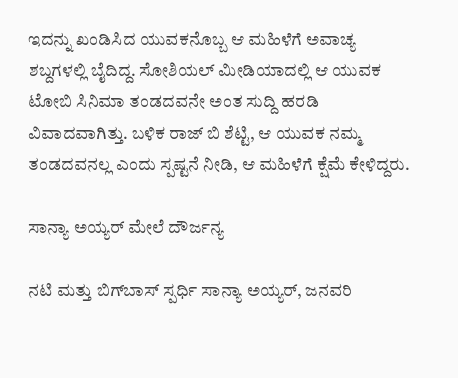ಇದನ್ನು ಖಂಡಿಸಿದ ಯುವಕನೊಬ್ಬ ಆ ಮಹಿಳೆಗೆ ಅವಾಚ್ಯ ಶಬ್ದಗಳಲ್ಲಿ ಬೈದಿದ್ದ. ಸೋಶಿಯಲ್ ಮೀಡಿಯಾದಲ್ಲಿ ಆ ಯುವಕ ಟೋಬಿ ಸಿನಿಮಾ ತಂಡದವನೇ ಅಂತ ಸುದ್ದಿ ಹರಡಿ ವಿವಾದವಾಗಿತ್ತು. ಬಳಿಕ ರಾಜ್‌ ಬಿ ಶೆಟ್ಟಿ, ಆ ಯುವಕ ನಮ್ಮ ತಂಡದವನಲ್ಲ ಎಂದು ಸ್ಪಷ್ಟನೆ ನೀಡಿ, ಆ ಮಹಿಳೆಗೆ ಕ್ಷೆಮೆ ಕೇಳಿದ್ದರು.

ಸಾನ್ಯಾ ಅಯ್ಯರ್ ಮೇಲೆ ದೌರ್ಜನ್ಯ

ನಟಿ ಮತ್ತು ಬಿಗ್‌ಬಾಸ್ ಸ್ಪರ್ಧಿ ಸಾನ್ಯಾ ಅಯ್ಯರ್, ಜನವರಿ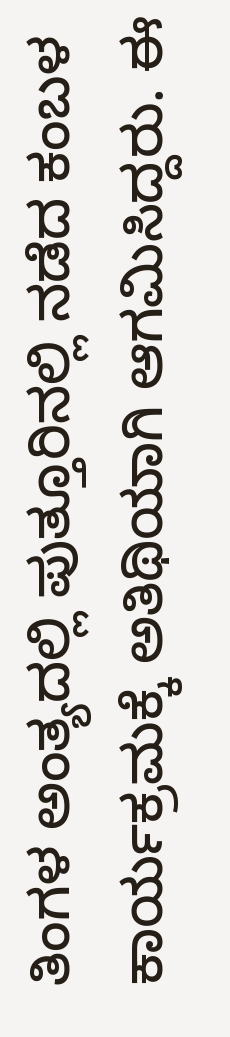ತಿಂಗಳ ಅಂತ್ಯದಲ್ಲಿ ಪುತ್ತೂರಿನಲ್ಲಿ ನಡೆದ ಕಂಬಳ ಕಾರ್ಯಕ್ರಮಕ್ಕೆ ಅತಿಥಿಯಾಗಿ ಆಗಮಿಸಿದ್ದರು. ಈ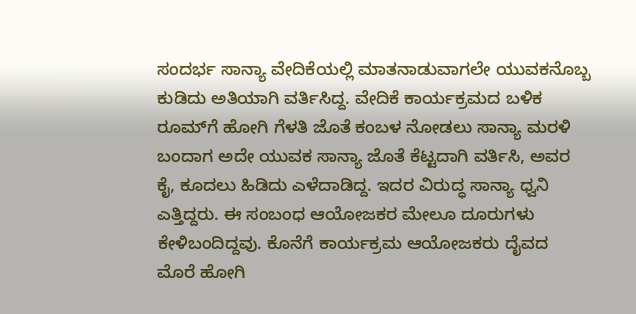ಸಂದರ್ಭ ಸಾನ್ಯಾ ವೇದಿಕೆಯಲ್ಲಿ ಮಾತನಾಡುವಾಗಲೇ ಯುವಕನೊಬ್ಬ ಕುಡಿದು ಅತಿಯಾಗಿ ವರ್ತಿಸಿದ್ದ. ವೇದಿಕೆ ಕಾರ್ಯಕ್ರಮದ ಬಳಿಕ  ರೂಮ್‌ಗೆ ಹೋಗಿ ಗೆಳತಿ ಜೊತೆ ಕಂಬಳ ನೋಡಲು ಸಾನ್ಯಾ ಮರಳಿ ಬಂದಾಗ ಅದೇ ಯುವಕ ಸಾನ್ಯಾ ಜೊತೆ ಕೆಟ್ಟದಾಗಿ ವರ್ತಿಸಿ, ಅವರ ಕೈ, ಕೂದಲು ಹಿಡಿದು ಎಳೆದಾಡಿದ್ದ. ಇದರ ವಿರುದ್ಧ ಸಾನ್ಯಾ ಧ್ವನಿ ಎತ್ತಿದ್ದರು. ಈ ಸಂಬಂಧ ಆಯೋಜಕರ ಮೇಲೂ ದೂರುಗಳು ಕೇಳಿಬಂದಿದ್ದವು. ಕೊನೆಗೆ ಕಾರ್ಯಕ್ರಮ ಆಯೋಜಕರು ದೈವದ ಮೊರೆ ಹೋಗಿ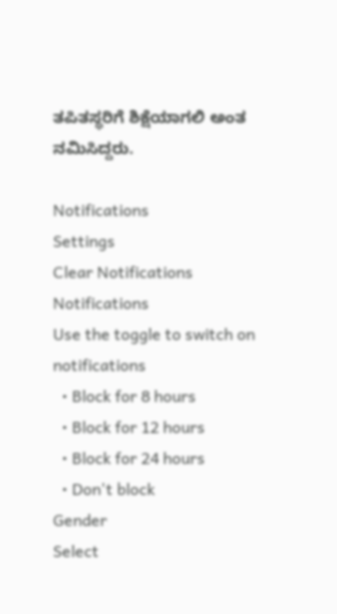ತಪಿತಸ್ಥರಿಗೆ ಶಿಕ್ಷೆಯಾಗಲಿ ಅಂತ ನಮಿಸಿದ್ದರು.

Notifications
Settings
Clear Notifications
Notifications
Use the toggle to switch on notifications
  • Block for 8 hours
  • Block for 12 hours
  • Block for 24 hours
  • Don't block
Gender
Select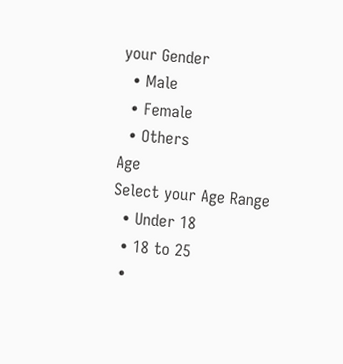your Gender
  • Male
  • Female
  • Others
Age
Select your Age Range
  • Under 18
  • 18 to 25
  •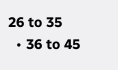26 to 35
  • 36 to 45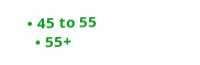• 45 to 55
  • 55+